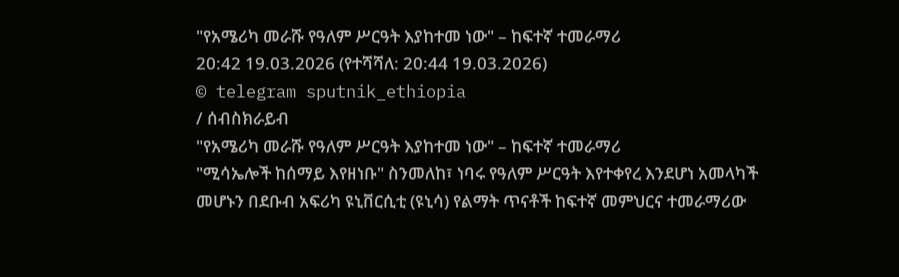"የአሜሪካ መራሹ የዓለም ሥርዓት እያከተመ ነው" – ከፍተኛ ተመራማሪ
20:42 19.03.2026 (የተሻሻለ: 20:44 19.03.2026)
© telegram sputnik_ethiopia
/ ሰብስክራይብ
"የአሜሪካ መራሹ የዓለም ሥርዓት እያከተመ ነው" – ከፍተኛ ተመራማሪ
"ሚሳኤሎች ከሰማይ እየዘነቡ" ስንመለከ፣ ነባሩ የዓለም ሥርዓት እየተቀየረ እንደሆነ አመላካች መሆኑን በደቡብ አፍሪካ ዩኒቨርሲቲ (ዩኒሳ) የልማት ጥናቶች ከፍተኛ መምህርና ተመራማሪው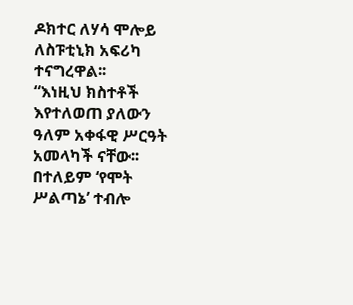ዶክተር ለሃሳ ሞሎይ ለስፑቲኒክ አፍሪካ ተናግረዋል፡፡
“እነዚህ ክስተቶች እየተለወጠ ያለውን ዓለም አቀፋዊ ሥርዓት አመላካች ናቸው፡፡ በተለይም ‘የሞት ሥልጣኔ’ ተብሎ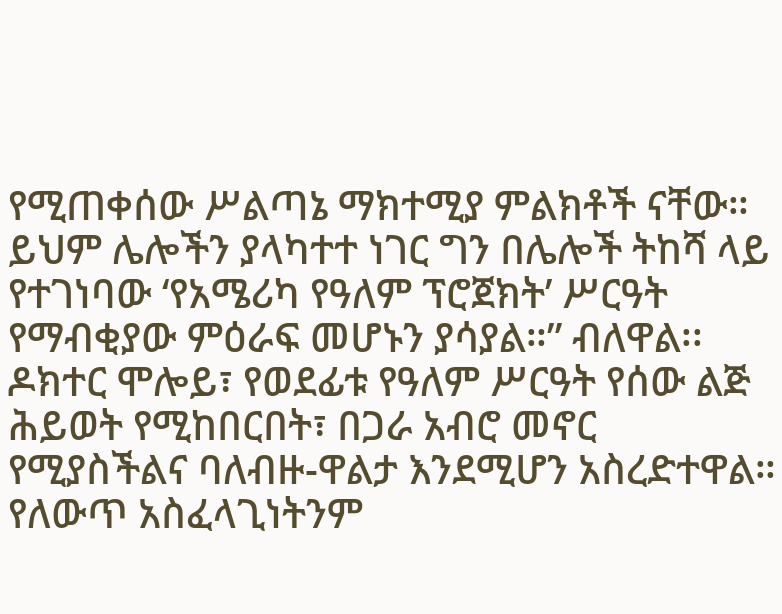የሚጠቀሰው ሥልጣኔ ማክተሚያ ምልክቶች ናቸው። ይህም ሌሎችን ያላካተተ ነገር ግን በሌሎች ትከሻ ላይ የተገነባው ‘የአሜሪካ የዓለም ፕሮጀክት’ ሥርዓት የማብቂያው ምዕራፍ መሆኑን ያሳያል።” ብለዋል፡፡
ዶክተር ሞሎይ፣ የወደፊቱ የዓለም ሥርዓት የሰው ልጅ ሕይወት የሚከበርበት፣ በጋራ አብሮ መኖር የሚያስችልና ባለብዙ-ዋልታ እንደሚሆን አስረድተዋል። የለውጥ አስፈላጊነትንም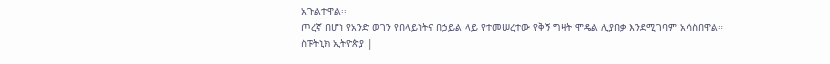አጉልተዋል፡፡
ጦረኛ በሆነ የአንድ ወገን የበላይነትና በኃይል ላይ የተመሠረተው የቅኝ ግዛት ሞዴል ሊያበቃ እንደሚገባም አሳስበዋል።
ስፑትኒክ ኢትዮጵያ |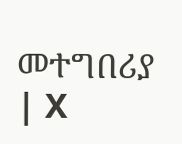መተግበሪያ | X